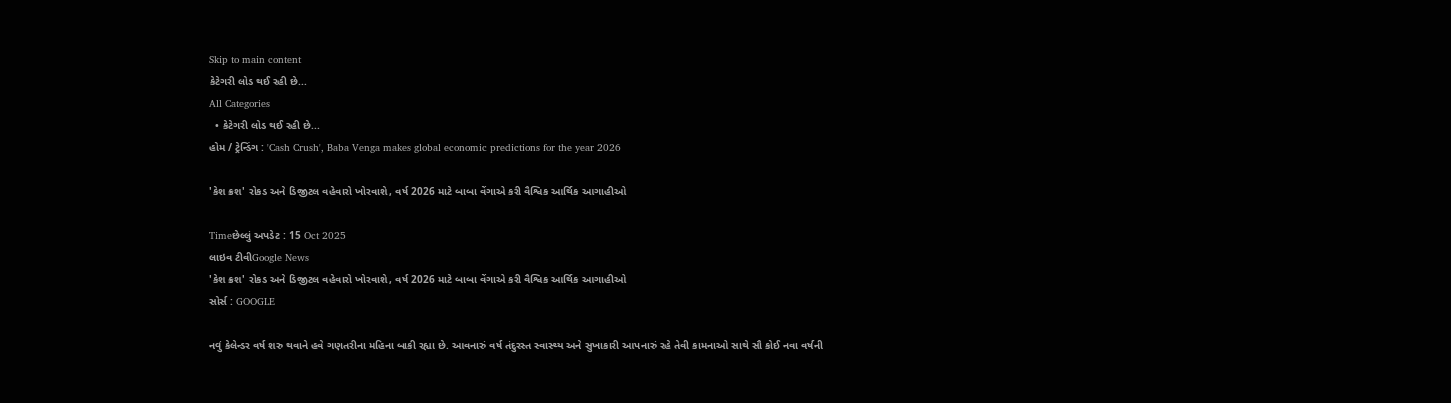Skip to main content
કેટેગરી લોડ થઈ રહી છે...
All Categories
  • કેટેગરી લોડ થઈ રહી છે...
હોમ / ટ્રેન્ડિંગ : 'Cash Crush', Baba Venga makes global economic predictions for the year 2026

'કેશ ક્રશ' રોકડ અને ડિજીટલ વહેવારો ખોરવાશે, વર્ષ 2026 માટે બાબા વેંગાએ કરી વૈશ્વિક આર્થિક આગાહીઓ

Timeછેલ્લું અપડેટ : 15 Oct 2025
લાઇવ ટીવીGoogle News
'કેશ ક્રશ' રોકડ અને ડિજીટલ વહેવારો ખોરવાશે, વર્ષ 2026 માટે બાબા વેંગાએ કરી વૈશ્વિક આર્થિક આગાહીઓ
સોર્સ : GOOGLE

નવું કેલેન્ડર વર્ષ શરુ થવાને હવે ગણતરીના મહિના બાકી રહ્યા છે. આવનારું વર્ષ તંદુરસ્ત સ્વાસ્થ્ય અને સુખાકારી આપનારું રહે તેવી કામનાઓ સાથે સૌ કોઈ નવા વર્ષની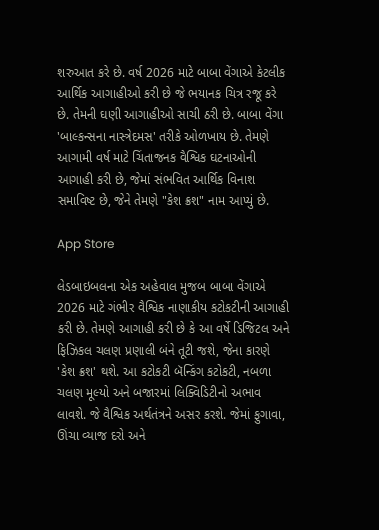શરુઆત કરે છે. વર્ષ 2026 માટે બાબા વેંગાએ કેટલીક આર્થિક આગાહીઓ કરી છે જે ભયાનક ચિત્ર રજૂ કરે છે. તેમની ઘણી આગાહીઓ સાચી ઠરી છે. બાબા વેંગા 'બાલ્કન્સના નાસ્ત્રેદમસ' તરીકે ઓળખાય છે. તેમણે આગામી વર્ષ માટે ચિંતાજનક વૈશ્વિક ઘટનાઓની આગાહી કરી છે, જેમાં સંભવિત આર્થિક વિનાશ સમાવિષ્ટ છે, જેને તેમણે "કેશ ક્રશ" નામ આપ્યું છે.

App Store

લેડબાઇબલના એક અહેવાલ મુજબ બાબા વેંગાએ 2026 માટે ગંભીર વૈશ્વિક નાણાકીય કટોકટીની આગાહી કરી છે. તેમણે આગાહી કરી છે કે આ વર્ષે ડિજિટલ અને ફિઝિકલ ચલણ પ્રણાલી બંને તૂટી જશે, જેના કારણે 'કેશ ક્રશ' થશે. આ કટોકટી બૅન્કિંગ કટોકટી, નબળા ચલણ મૂલ્યો અને બજારમાં લિક્વિડિટીનો અભાવ લાવશે. જે વૈશ્વિક અર્થતંત્રને અસર કરશે. જેમાં ફુગાવા, ઊંચા વ્યાજ દરો અને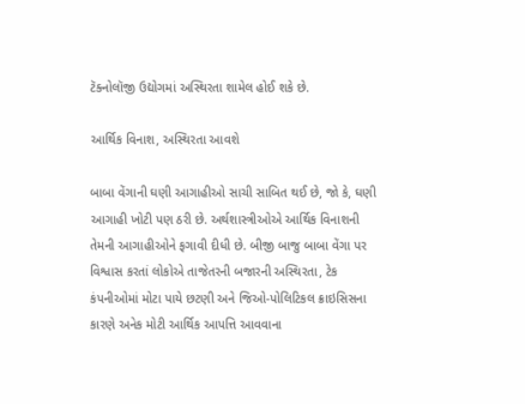ટૅક્નોલૉજી ઉદ્યોગમાં અસ્થિરતા શામેલ હોઈ શકે છે.

આર્થિક વિનાશ, અસ્થિરતા આવશે

બાબા વેંગાની ઘણી આગાહીઓ સાચી સાબિત થઈ છે, જો કે, ઘણી આગાહી ખોટી પણ ઠરી છે. અર્થશાસ્ત્રીઓએ આર્થિક વિનાશની તેમની આગાહીઓને ફગાવી દીધી છે. બીજી બાજુ બાબા વેંગા પર વિશ્વાસ કરતાં લોકોએ તાજેતરની બજારની અસ્થિરતા, ટેક કંપનીઓમાં મોટા પાયે છટણી અને જિઓ-પોલિટિકલ ક્રાઇસિસના કારણે અનેક મોટી આર્થિક આપત્તિ આવવાના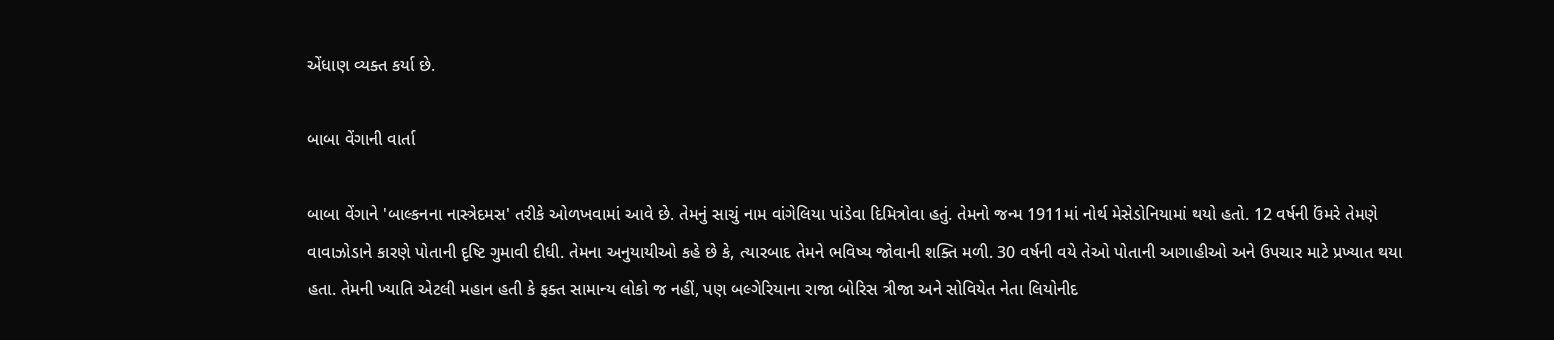એંધાણ વ્યક્ત કર્યા છે.

બાબા વેંગાની વાર્તા

બાબા વેંગાને 'બાલ્કનના નાસ્ત્રેદમસ' તરીકે ઓળખવામાં આવે છે. તેમનું સાચું નામ વાંગેલિયા પાંડેવા દિમિત્રોવા હતું. તેમનો જન્મ 1911માં નોર્થ મેસેડોનિયામાં થયો હતો. 12 વર્ષની ઉંમરે તેમણે વાવાઝોડાને કારણે પોતાની દૃષ્ટિ ગુમાવી દીધી. તેમના અનુયાયીઓ કહે છે કે, ત્યારબાદ તેમને ભવિષ્ય જોવાની શક્તિ મળી. 30 વર્ષની વયે તેઓ પોતાની આગાહીઓ અને ઉપચાર માટે પ્રખ્યાત થયા હતા. તેમની ખ્યાતિ એટલી મહાન હતી કે ફક્ત સામાન્ય લોકો જ નહીં, પણ બલ્ગેરિયાના રાજા બોરિસ ત્રીજા અને સોવિયેત નેતા લિયોનીદ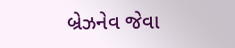બ્રેઝનેવ જેવા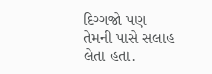દિગ્ગજો પણ તેમની પાસે સલાહ લેતા હતા.